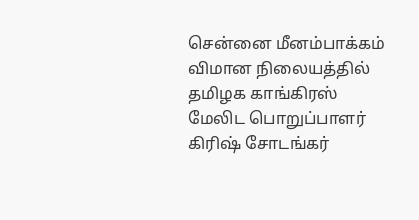சென்னை மீனம்பாக்கம் விமான நிலையத்தில் தமிழக காங்கிரஸ் மேலிட பொறுப்பாளர் கிரிஷ் சோடங்கர்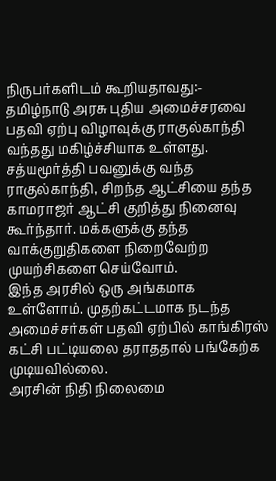நிருபர்களிடம் கூறியதாவது:-
தமிழ்நாடு அரசு புதிய அமைச்சரவை பதவி ஏற்பு விழாவுக்கு ராகுல்காந்தி வந்தது மகிழ்ச்சியாக உள்ளது.
சத்யமூர்த்தி பவனுக்கு வந்த ராகுல்காந்தி, சிறந்த ஆட்சியை தந்த காமராஜர் ஆட்சி குறித்து நினைவு கூர்ந்தார். மக்களுக்கு தந்த வாக்குறுதிகளை நிறைவேற்ற முயற்சிகளை செய்வோம்.
இந்த அரசில் ஒரு அங்கமாக உள்ளோம். முதற்கட்டமாக நடந்த அமைச்சர்கள் பதவி ஏற்பில் காங்கிரஸ் கட்சி பட்டியலை தராததால் பங்கேற்க முடியவில்லை.
அரசின் நிதி நிலைமை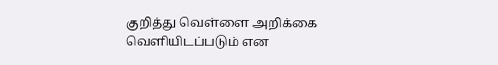குறித்து வெள்ளை அறிக்கை வெளியிடப்படும் என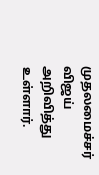முதலமைச்சர் விஜய் அறிவித்து உள்ளார்.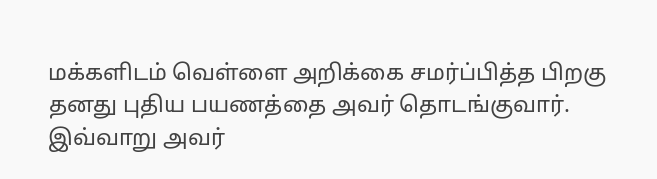மக்களிடம் வெள்ளை அறிக்கை சமர்ப்பித்த பிறகு தனது புதிய பயணத்தை அவர் தொடங்குவார்.
இவ்வாறு அவர்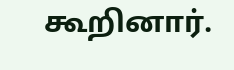கூறினார்.